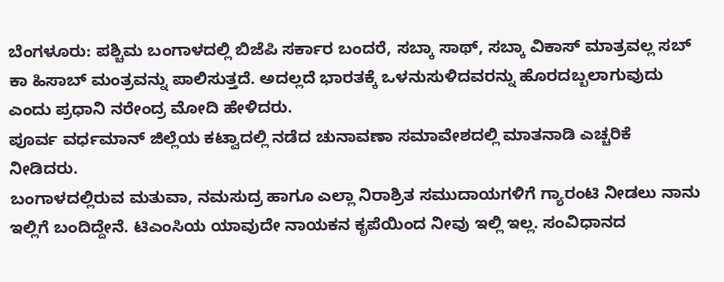ಬೆಂಗಳೂರು: ಪಶ್ಚಿಮ ಬಂಗಾಳದಲ್ಲಿ ಬಿಜೆಪಿ ಸರ್ಕಾರ ಬಂದರೆ, ಸಬ್ಕಾ ಸಾಥ್, ಸಬ್ಕಾ ವಿಕಾಸ್ ಮಾತ್ರವಲ್ಲ ಸಬ್ ಕಾ ಹಿಸಾಬ್ ಮಂತ್ರವನ್ನು ಪಾಲಿಸುತ್ತದೆ. ಅದಲ್ಲದೆ ಭಾರತಕ್ಕೆ ಒಳನುಸುಳಿದವರನ್ನು ಹೊರದಬ್ಬಲಾಗುವುದು ಎಂದು ಪ್ರಧಾನಿ ನರೇಂದ್ರ ಮೋದಿ ಹೇಳಿದರು.
ಪೂರ್ವ ವರ್ಧಮಾನ್ ಜಿಲ್ಲೆಯ ಕಟ್ವಾದಲ್ಲಿ ನಡೆದ ಚುನಾವಣಾ ಸಮಾವೇಶದಲ್ಲಿ ಮಾತನಾಡಿ ಎಚ್ಚರಿಕೆ ನೀಡಿದರು.
ಬಂಗಾಳದಲ್ಲಿರುವ ಮತುವಾ, ನಮಸುದ್ರ ಹಾಗೂ ಎಲ್ಲಾ ನಿರಾಶ್ರಿತ ಸಮುದಾಯಗಳಿಗೆ ಗ್ಯಾರಂಟಿ ನೀಡಲು ನಾನು ಇಲ್ಲಿಗೆ ಬಂದಿದ್ದೇನೆ. ಟಿಎಂಸಿಯ ಯಾವುದೇ ನಾಯಕನ ಕೃಪೆಯಿಂದ ನೀವು ಇಲ್ಲಿ ಇಲ್ಲ. ಸಂವಿಧಾನದ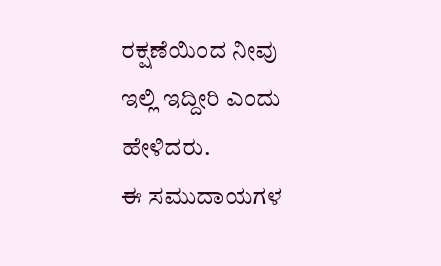ರಕ್ಷಣೆಯಿಂದ ನೀವು ಇಲ್ಲಿ ಇದ್ದೀರಿ ಎಂದು ಹೇಳಿದರು.
ಈ ಸಮುದಾಯಗಳ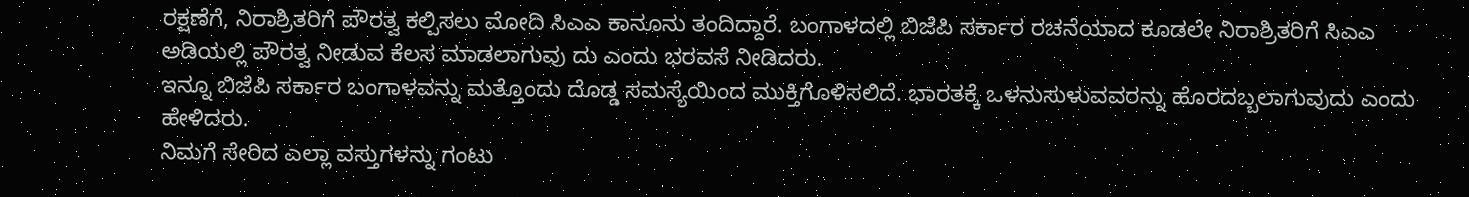ರಕ್ಷಣೆಗೆ, ನಿರಾಶ್ರಿತರಿಗೆ ಪೌರತ್ವ ಕಲ್ಪಿಸಲು ಮೋದಿ ಸಿಎಎ ಕಾನೂನು ತಂದಿದ್ದಾರೆ. ಬಂಗಾಳದಲ್ಲಿ ಬಿಜೆಪಿ ಸರ್ಕಾರ ರಚನೆಯಾದ ಕೂಡಲೇ ನಿರಾಶ್ರಿತರಿಗೆ ಸಿಎಎ ಅಡಿಯಲ್ಲಿ ಪೌರತ್ವ ನೀಡುವ ಕೆಲಸ ಮಾಡಲಾಗುವು ದು ಎಂದು ಭರವಸೆ ನೀಡಿದರು.
ಇನ್ನೂ ಬಿಜೆಪಿ ಸರ್ಕಾರ ಬಂಗಾಳವನ್ನು ಮತ್ತೊಂದು ದೊಡ್ಡ ಸಮಸ್ಯೆಯಿಂದ ಮುಕ್ತಿಗೊಳಿಸಲಿದೆ. ಭಾರತಕ್ಕೆ ಒಳನುಸುಳುವವರನ್ನು ಹೊರದಬ್ಬಲಾಗುವುದು ಎಂದು ಹೇಳಿದರು.
ನಿಮಗೆ ಸೇರಿದ ಎಲ್ಲಾ ವಸ್ತುಗಳನ್ನು ಗಂಟು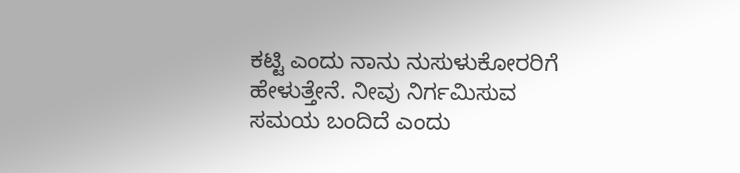ಕಟ್ಟಿ ಎಂದು ನಾನು ನುಸುಳುಕೋರರಿಗೆ ಹೇಳುತ್ತೇನೆ. ನೀವು ನಿರ್ಗಮಿಸುವ ಸಮಯ ಬಂದಿದೆ ಎಂದು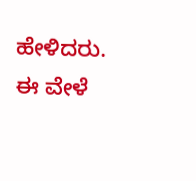ಹೇಳಿದರು. ಈ ವೇಳೆ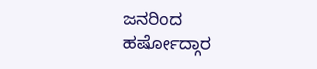ಜನರಿಂದ ಹರ್ಷೋದ್ಗಾರ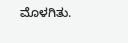ಮೊಳಗಿತು.